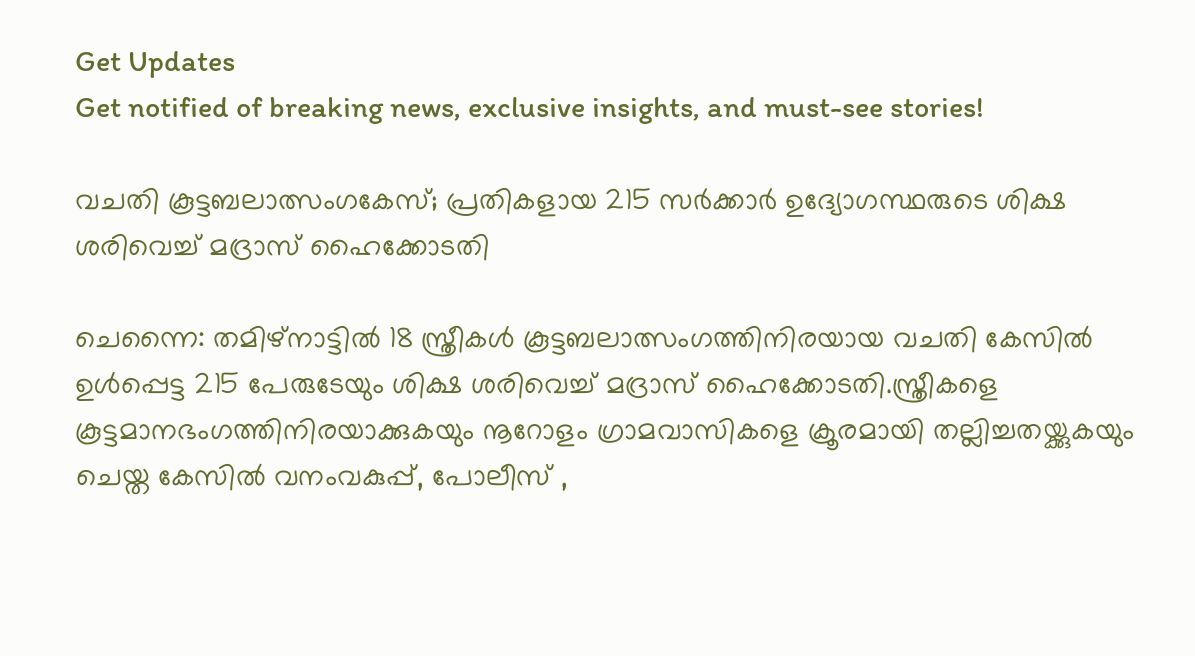Get Updates
Get notified of breaking news, exclusive insights, and must-see stories!

വചതി കൂട്ടബലാത്സംഗകേസ്; പ്രതികളായ 215 സർക്കാർ ഉദ്യോഗസ്ഥരുടെ ശിക്ഷ ശരിവെച്ച് മദ്രാസ് ഹൈക്കോടതി

ചെന്നൈ: തമിഴ്‌നാട്ടില്‍ 18 സ്ത്രീകള്‍ കൂട്ടബലാത്സംഗത്തിനിരയായ വചതി കേസില്‍ ഉൾപ്പെട്ട 215 പേരുടേയും ശിക്ഷ ശരിവെച്ച് മദ്രാസ് ഹൈക്കോടതി.സ്ത്രീകളെ കൂട്ടമാനഭംഗത്തിനിരയാക്കുകയും നൂറോളം ഗ്രാമവാസികളെ ക്രൂരമായി തല്ലിച്ചതയ്ക്കുകയും ചെയ്ത കേസിൽ വനംവകുപ്പ്, പോലീസ് ,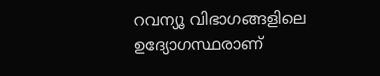റവന്യൂ വിഭാഗങ്ങളിലെ ഉദ്യോഗസ്ഥരാണ്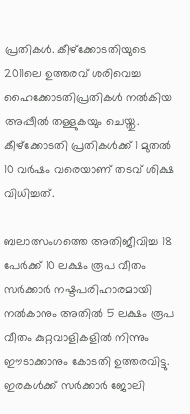പ്രതികൾ. കീഴ്‌ക്കോടതിയുടെ 2011ലെ ഉത്തരവ് ശരിവെച്ച ഹൈക്കോടതിപ്രതികൾ നൽകിയ അപ്പീൽ തള്ളുകയും ചെയ്തു. കീഴ്‌ക്കോടതി പ്രതികൾക്ക് 1 മുതൽ 10 വർഷം വരെയാണ് തടവ് ശിക്ഷ വിധിച്ചത്.

ബലാത്സംഗത്തെ അതിജീവിച്ച 18 പേർക്ക് 10 ലക്ഷം രൂപ വീതം സർക്കാർ നഷ്ടപരിഹാരമായി നൽകാനും അതിൽ 5 ലക്ഷം രൂപ വീതം കുറ്റവാളികളിൽ നിന്നും ഈടാക്കാനും കോടതി ഉത്തരവിട്ടു. ഇരകൾക്ക് സർക്കാർ ജോലി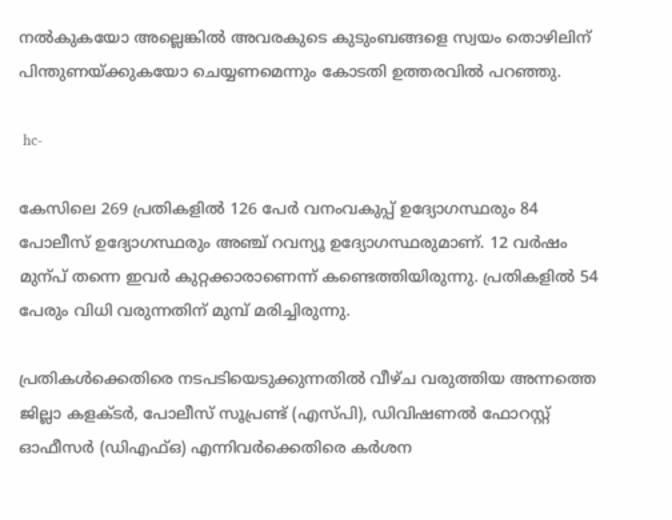നൽകുകയോ അല്ലെങ്കിൽ അവരകുടെ കുടുംബങ്ങളെ സ്വയം തൊഴിലിന് പിന്തുണയ്ക്കുകയോ ചെയ്യണമെന്നും കോടതി ഉത്തരവിൽ പറഞ്ഞു.

 hc-

കേസിലെ 269 പ്രതികളിൽ 126 പേർ വനംവകുപ്പ് ഉദ്യോഗസ്ഥരും 84 പോലീസ് ഉദ്യോഗസ്ഥരും അഞ്ച് റവന്യൂ ഉദ്യോഗസ്ഥരുമാണ്. 12 വർഷം മുന്‌പ് തന്നെ ഇവർ കുറ്റക്കാരാണെന്ന് കണ്ടെത്തിയിരുന്നു. പ്രതികളിൽ 54 പേരും വിധി വരുന്നതിന് മുമ്പ് മരിച്ചിരുന്നു.

പ്രതികൾക്കെതിരെ നടപടിയെടുക്കുന്നതിൽ വീഴ്ച വരുത്തിയ അന്നത്തെ ജില്ലാ കളക്ടർ, പോലീസ് സൂപ്രണ്ട് (എസ്പി), ഡിവിഷണൽ ഫോറസ്റ്റ് ഓഫീസർ (ഡിഎഫ്ഒ) എന്നിവർക്കെതിരെ കർശന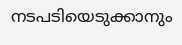നടപടിയെടുക്കാനും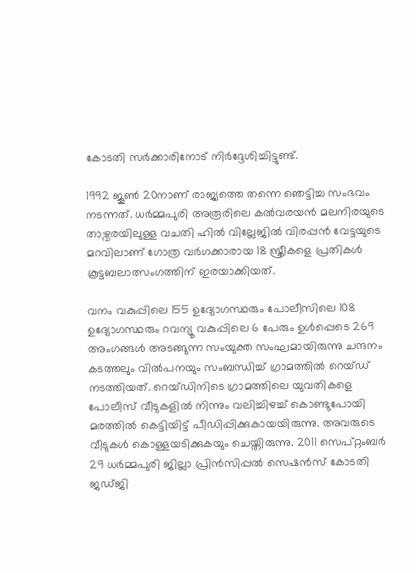കോടതി സർക്കാരിനോട് നിർദ്ദേശിച്ചിട്ടുണ്ട്.

1992 ജൂണ്‍ 20നാണ് രാജ്യത്തെ തന്നെ ഞെട്ടിച്ച സംഭവം നടന്നത്. ധർമ്മപുരി അരൂരിലെ കൽവരയൻ മലനിരയുടെ താഴ്വരയിലുള്ള വചതി ഹിൽ വില്ലേജിൽ വിരപ്പൻ വേട്ടയുടെ മറവിലാണ് ഗോത്ര വർഗക്കാരായ 18 സ്ത്രീകളെ പ്രതികൾ കൂട്ടബലാത്സംഗത്തിന് ഇരയാക്കിയത്.

വനം വകുപ്പിലെ 155 ഉദ്യോഗസ്ഥരും പോലീസിലെ 108 ഉദ്യോഗസ്ഥരും റവന്യൂ വകുപ്പിലെ 6 പേരും ഉള്‍പ്പെടെ 269 അംഗങ്ങള്‍ അടങ്ങുന്ന സംയുക്ത സംഘമായിരുന്നു ചന്ദനം കടത്തലും വില്‍പനയും സംബന്ധിച്ച് ഗ്രാമത്തിൽ റെയ്ഡ് നടത്തിയത്. റെയ്ഡിനിടെ ഗ്രാമത്തിലെ യുവതികളെ പോലീസ് വീടുകളില്‍ നിന്നും വലിച്ചിഴച്ച് കൊണ്ടുപോയി മരത്തില്‍ കെട്ടിയിട്ട് പീഡിപ്പിക്കുകായയിരുന്നു. അവരുടെ വീടുകൾ കൊള്ളയടിക്കുകയും ചെയ്തിരുന്നു. 2011 സെപ്റ്റംബര്‍ 29 ധര്‍മ്മപുരി ജില്ലാ പ്രിന്‍സിപ്പല്‍ സെഷന്‍സ് കോടതി ജഡ്ജി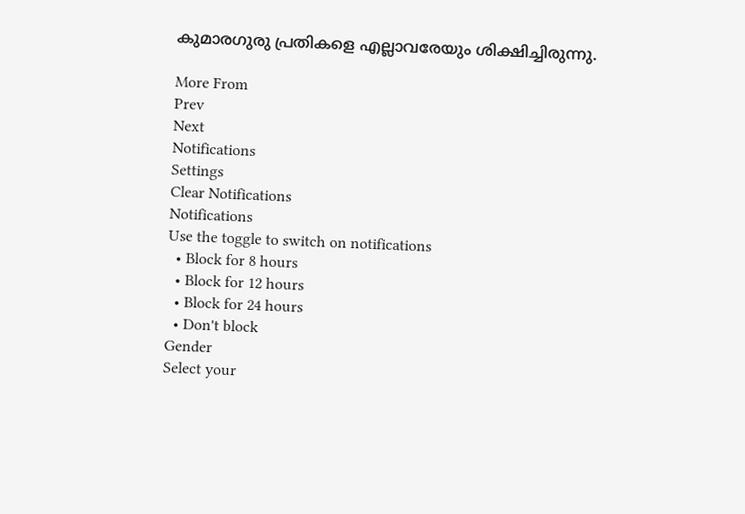കുമാരഗുരു പ്രതികളെ എല്ലാവരേയും ശിക്ഷിച്ചിരുന്നു.

More From
Prev
Next
Notifications
Settings
Clear Notifications
Notifications
Use the toggle to switch on notifications
  • Block for 8 hours
  • Block for 12 hours
  • Block for 24 hours
  • Don't block
Gender
Select your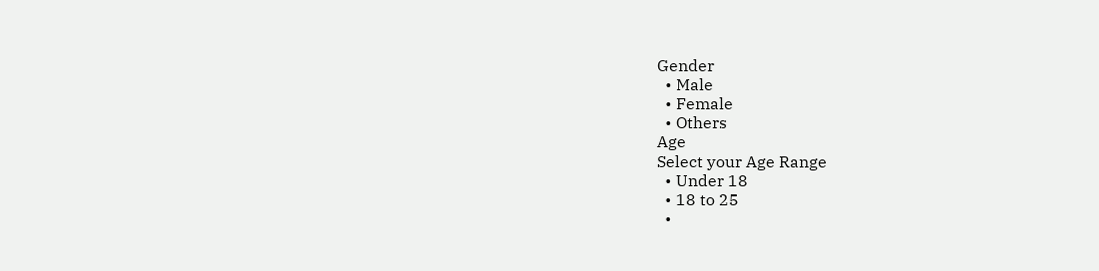Gender
  • Male
  • Female
  • Others
Age
Select your Age Range
  • Under 18
  • 18 to 25
  •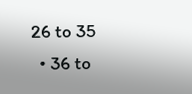26 to 35
  • 36 to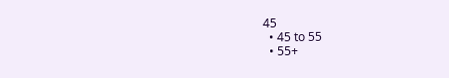45
  • 45 to 55
  • 55+